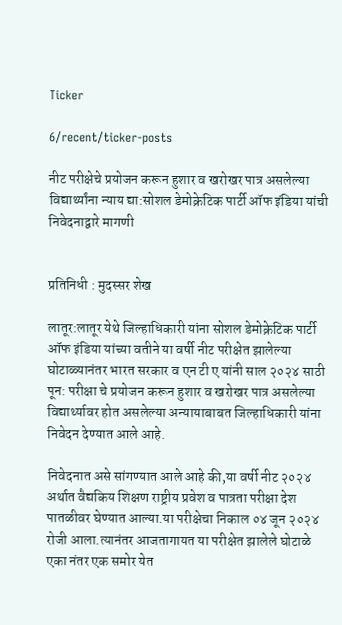Ticker

6/recent/ticker-posts

नीट परीक्षेचे प्रयोजन करून हुशार व खरोखर पात्र असलेल्या विद्यार्थ्यांना न्याय द्या:सोशल डेमोक्रेटिक पार्टी ऑफ इंडिया यांची निवेदनाद्वारे मागणी


प्रतिनिधी : मुदस्सर शेख

लातूर:लातूर येथे जिल्हाधिकारी यांना सोशल डेमोक्रेटिक पार्टी ऑफ इंडिया यांच्या वतीने या वर्षी नीट परीक्षेत झालेल्या घोटाळ्यानंतर भारत सरकार व एन टी ए यांनी साल २०२४ साठी पून: परीक्षा चे प्रयोजन करून हुशार व खरोखर पात्र असलेल्या विद्यार्थ्यावर होत असलेल्या अन्यायाबाबत जिल्हाधिकारी यांना निवेदन देण्यात आले आहे.

निवेदनात असे सांगण्यात आले आहे की,या वर्षी नीट २०२४ अर्थात वैद्यकिय शिक्षण राष्ट्रीय प्रवेश व पात्रता परीक्षा देश पातळीवर घेण्यात आल्या.या परीक्षेचा निकाल ०४ जून २०२४ रोजी आला.त्यानंतर आजतागायत या परीक्षेत झालेले घोटाळे एका नंतर एक समोर येत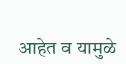आहेत व यामुळे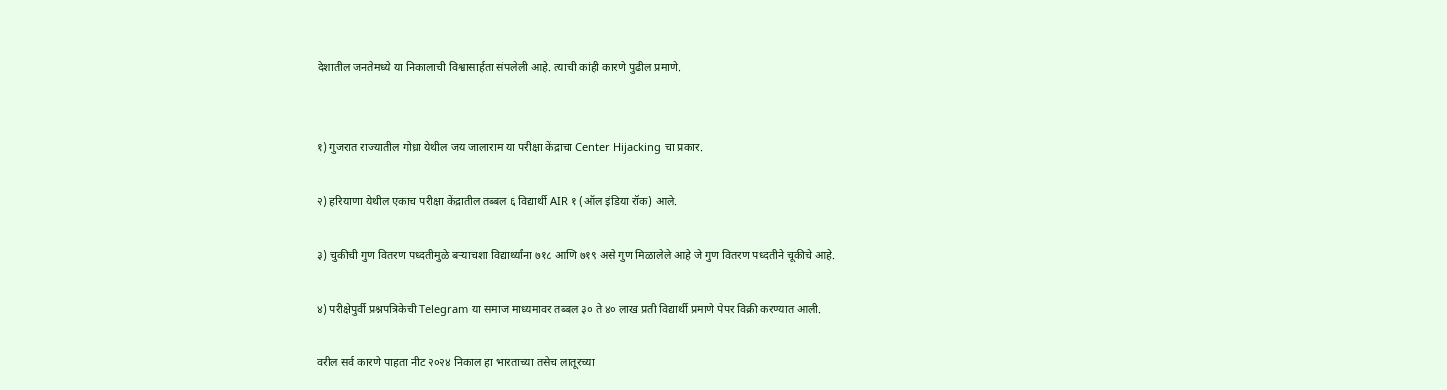देशातील जनतेमध्ये या निकालाची विश्वासार्हता संपलेली आहे. त्याची कांही कारणे पुढील प्रमाणे.


१) गुजरात राज्यातील गोध्रा येथील जय जालाराम या परीक्षा केंद्राचा Center Hijacking चा प्रकार.

२) हरियाणा येथील एकाच परीक्षा केंद्रातील तब्बल ६ विद्यार्थी AIR १ (ऑल इंडिया रॉक) आले.

३) चुकीची गुण वितरण पध्दतीमुळे बऱ्याचशा विद्यार्थ्यांना ७१८ आणि ७१९ असे गुण मिळालेले आहे जे गुण वितरण पध्दतीने चूकीचे आहे.

४) परीक्षेपुर्वी प्रश्नपत्रिकेची Telegram या समाज माध्यमावर तब्बल ३० ते ४० लाख प्रती विद्यार्थी प्रमाणे पेपर विक्री करण्यात आली.

वरील सर्व कारणे पाहता नीट २०२४ निकाल हा भारताच्या तसेच लातूरच्या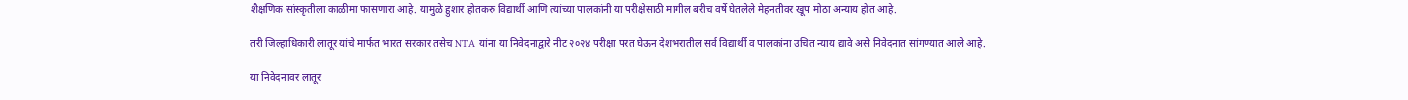शैक्षणिक सांस्कृतीला काळीमा फासणारा आहे. यामुळे हुशार होतकरु विद्यार्थी आणि त्यांच्या पालकांनी या परीक्षेसाठी मागील बरीच वर्षे घेतलेले मेहनतीवर खूप मोठा अन्याय होत आहे.

तरी जिल्हाधिकारी लातूर यांचे मार्फत भारत सरकार तसेच NTA यांना या निवेदनाद्वारे नीट २०२४ परीक्षा परत घेऊन देशभरातील सर्व विद्यार्थी व पालकांना उचित न्याय द्यावे असे निवेदनात सांगण्यात आले आहे.

या निवेदनावर लातूर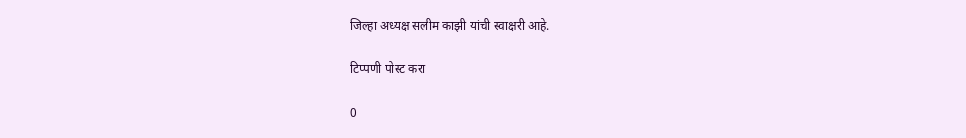जिल्हा अध्यक्ष सलीम काझी यांची स्वाक्षरी आहे.

टिप्पणी पोस्ट करा

0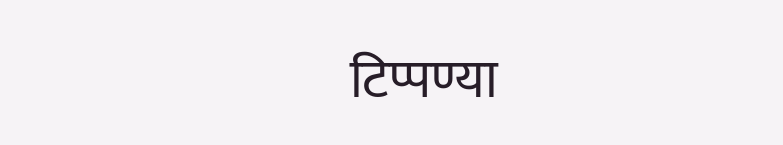टिप्पण्या